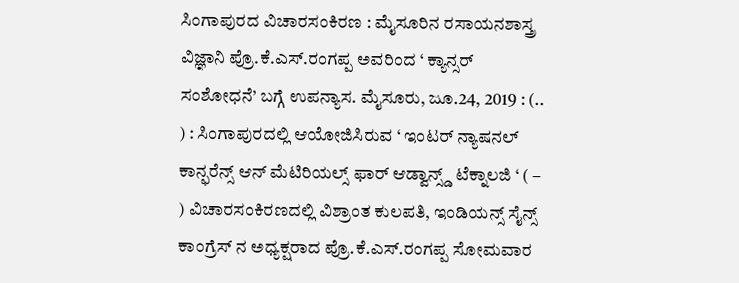ಸಿಂಗಾಪುರದ ವಿಚಾರಸಂಕಿರಣ : ಮೈಸೂರಿನ ರಸಾಯನಶಾಸ್ತ್ರ ವಿಜ್ಞಾನಿ ಪ್ರೊ.ಕೆ.ಎಸ್.ರಂಗಪ್ಪ ಅವರಿಂದ ‘ ಕ್ಯಾನ್ಸರ್ ಸಂಶೋಧನೆ’ ಬಗ್ಗೆ ಉಪನ್ಯಾಸ. ಮೈಸೂರು, ಜೂ.24, 2019 : (.. ) : ಸಿಂಗಾಪುರದಲ್ಲಿ ಆಯೋಜಿಸಿರುವ ‘ ಇಂಟರ್ ನ್ಯಾಷನಲ್ ಕಾನ್ಫರೆನ್ಸ್ ಆನ್ ಮೆಟಿರಿಯಲ್ಸ್ ಫಾರ್ ಆಡ್ವಾನ್ಸ್ಡ್ ಟೆಕ್ನಾಲಜಿ ‘ ( – ) ವಿಚಾರಸಂಕಿರಣದಲ್ಲಿ ವಿಶ್ರಾಂತ ಕುಲಪತಿ, ಇಂಡಿಯನ್ಸ್ ಸೈನ್ಸ್ ಕಾಂಗ್ರೆಸ್ ನ ಅಧ್ಯಕ್ಷರಾದ ಪ್ರೊ.ಕೆ.ಎಸ್.ರಂಗಪ್ಪ ಸೋಮವಾರ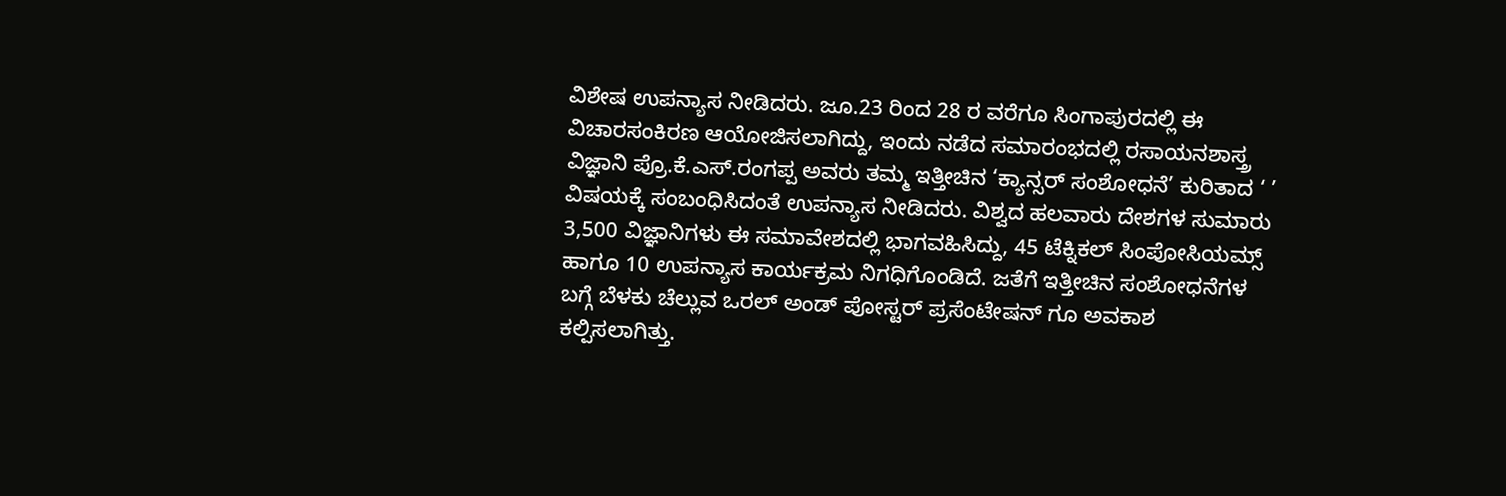ವಿಶೇಷ ಉಪನ್ಯಾಸ ನೀಡಿದರು. ಜೂ.23 ರಿಂದ 28 ರ ವರೆಗೂ ಸಿಂಗಾಪುರದಲ್ಲಿ ಈ ವಿಚಾರಸಂಕಿರಣ ಆಯೋಜಿಸಲಾಗಿದ್ದು, ಇಂದು ನಡೆದ ಸಮಾರಂಭದಲ್ಲಿ ರಸಾಯನಶಾಸ್ತ್ರ ವಿಜ್ಞಾನಿ ಪ್ರೊ.ಕೆ.ಎಸ್.ರಂಗಪ್ಪ ಅವರು ತಮ್ಮ ಇತ್ತೀಚಿನ ‘ಕ್ಯಾನ್ಸರ್ ಸಂಶೋಧನೆ’ ಕುರಿತಾದ ‘ ’ ವಿಷಯಕ್ಕೆ ಸಂಬಂಧಿಸಿದಂತೆ ಉಪನ್ಯಾಸ ನೀಡಿದರು. ವಿಶ್ವದ ಹಲವಾರು ದೇಶಗಳ ಸುಮಾರು 3,500 ವಿಜ್ಞಾನಿಗಳು ಈ ಸಮಾವೇಶದಲ್ಲಿ ಭಾಗವಹಿಸಿದ್ದು, 45 ಟೆಕ್ನಿಕಲ್ ಸಿಂಪೋಸಿಯಮ್ಸ್ ಹಾಗೂ 10 ಉಪನ್ಯಾಸ ಕಾರ್ಯಕ್ರಮ ನಿಗಧಿಗೊಂಡಿದೆ. ಜತೆಗೆ ಇತ್ತೀಚಿನ ಸಂಶೋಧನೆಗಳ ಬಗ್ಗೆ ಬೆಳಕು ಚೆಲ್ಲುವ ಒರಲ್ ಅಂಡ್ ಪೋಸ್ಟರ್ ಪ್ರಸೆಂಟೇಷನ್ ಗೂ ಅವಕಾಶ ಕಲ್ಪಿಸಲಾಗಿತ್ತು.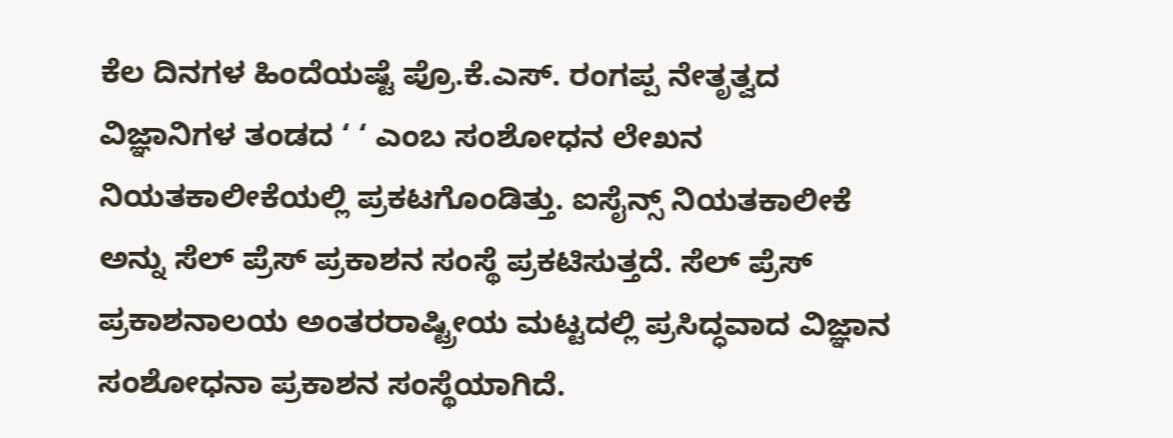ಕೆಲ ದಿನಗಳ ಹಿಂದೆಯಷ್ಟೆ ಪ್ರೊ.ಕೆ.ಎಸ್. ರಂಗಪ್ಪ ನೇತೃತ್ವದ ವಿಜ್ಞಾನಿಗಳ ತಂಡದ ‘ ‘ ಎಂಬ ಸಂಶೋಧನ ಲೇಖನ ನಿಯತಕಾಲೀಕೆಯಲ್ಲಿ ಪ್ರಕಟಗೊಂಡಿತ್ತು. ಐಸೈನ್ಸ್ ನಿಯತಕಾಲೀಕೆ ಅನ್ನು ಸೆಲ್ ಪ್ರೆಸ್ ಪ್ರಕಾಶನ ಸಂಸ್ಥೆ ಪ್ರಕಟಿಸುತ್ತದೆ. ಸೆಲ್ ಪ್ರೆಸ್ ಪ್ರಕಾಶನಾಲಯ ಅಂತರರಾಷ್ಟ್ರೀಯ ಮಟ್ಟದಲ್ಲಿ ಪ್ರಸಿದ್ಧವಾದ ವಿಜ್ಞಾನ ಸಂಶೋಧನಾ ಪ್ರಕಾಶನ ಸಂಸ್ಥೆಯಾಗಿದೆ.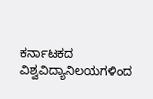ಕರ್ನಾಟಕದ ವಿಶ್ವವಿದ್ಯಾನಿಲಯಗಳಿಂದ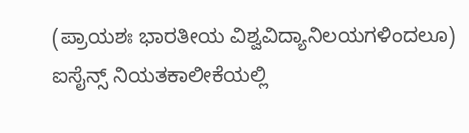(ಪ್ರಾಯಶಃ ಭಾರತೀಯ ವಿಶ್ವವಿದ್ಯಾನಿಲಯಗಳಿಂದಲೂ) ಐಸೈನ್ಸ್ ನಿಯತಕಾಲೀಕೆಯಲ್ಲಿ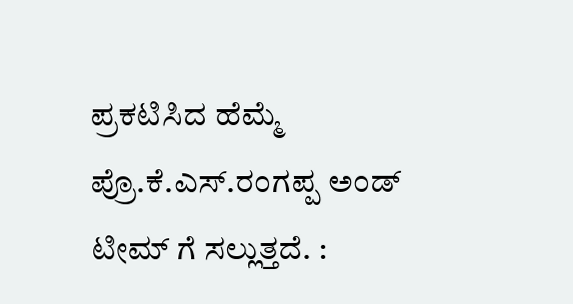ಪ್ರಕಟಿಸಿದ ಹೆಮ್ಮೆ ಪ್ರೊ.ಕೆ.ಎಸ್.ರಂಗಪ್ಪ ಅಂಡ್ ಟೀಮ್ ಗೆ ಸಲ್ಲುತ್ತದೆ. :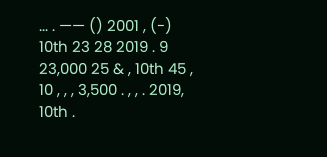... . —— () 2001 , (-) 10th 23 28 2019 . 9 23,000 25 & , 10th 45 , 10 , , , 3,500 . , , . 2019, 10th .